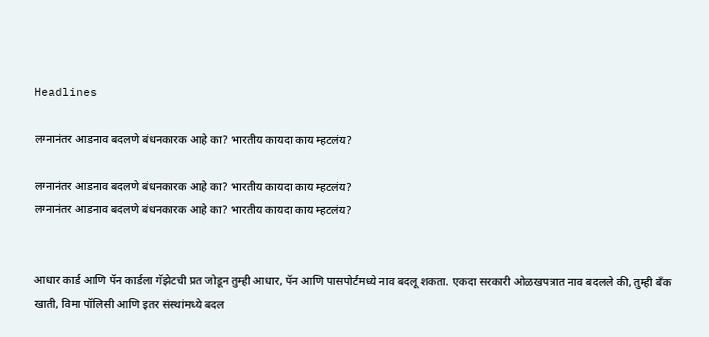Headlines

लग्नानंतर आडनाव बदलणे बंधनकारक आहे का? भारतीय कायदा काय म्हटलंय?

लग्नानंतर आडनाव बदलणे बंधनकारक आहे का? भारतीय कायदा काय म्हटलंय?
लग्नानंतर आडनाव बदलणे बंधनकारक आहे का? भारतीय कायदा काय म्हटलंय?


आधार कार्ड आणि पॅन कार्डला गॅझेटची प्रत जोडून तुम्ही आधार, पॅन आणि पासपोर्टमध्ये नाव बदलू शकता. एकदा सरकारी ओळखपत्रात नाव बदलले की, तुम्ही बँक खाती, विमा पॉलिसी आणि इतर संस्थांमध्ये बदल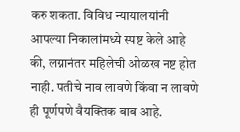करु शकता. विविध न्यायालयांनी आपल्या निकालांमध्ये स्पष्ट केले आहे की, लग्नानंतर महिलेची ओळख नष्ट होत नाही. पतीचे नाव लावणे किंवा न लावणे ही पूर्णपणे वैयक्तिक बाब आहे.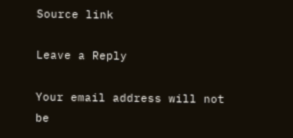Source link

Leave a Reply

Your email address will not be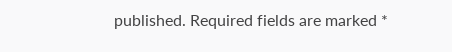published. Required fields are marked *